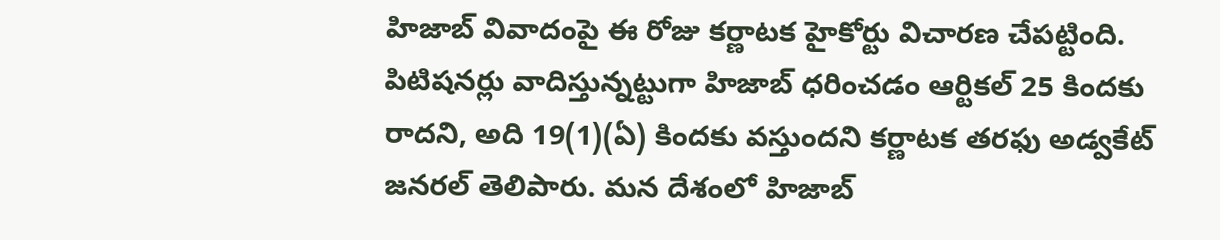హిజాబ్ వివాదంపై ఈ రోజు కర్ణాటక హైకోర్టు విచారణ చేపట్టింది. పిటిషనర్లు వాదిస్తున్నట్టుగా హిజాబ్ ధరించడం ఆర్టికల్ 25 కిందకు రాదని, అది 19(1)(ఏ) కిందకు వస్తుందని కర్ణాటక తరఫు అడ్వకేట్ జనరల్ తెలిపారు. మన దేశంలో హిజాబ్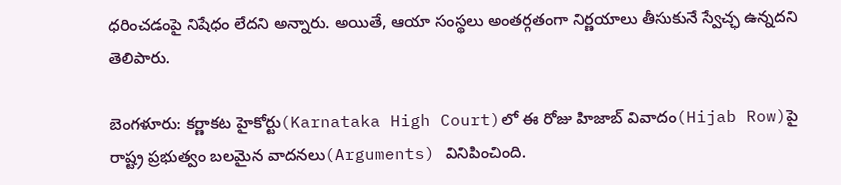ధరించడంపై నిషేధం లేదని అన్నారు. అయితే, ఆయా సంస్థలు అంతర్గతంగా నిర్ణయాలు తీసుకునే స్వేచ్ఛ ఉన్నదని తెలిపారు.

బెంగళూరు: కర్ణాకట హైకోర్టు(Karnataka High Court)లో ఈ రోజు హిజాబ్ వివాదం(Hijab Row)పై రాష్ట్ర ప్రభుత్వం బలమైన వాదనలు(Arguments) వినిపించింది.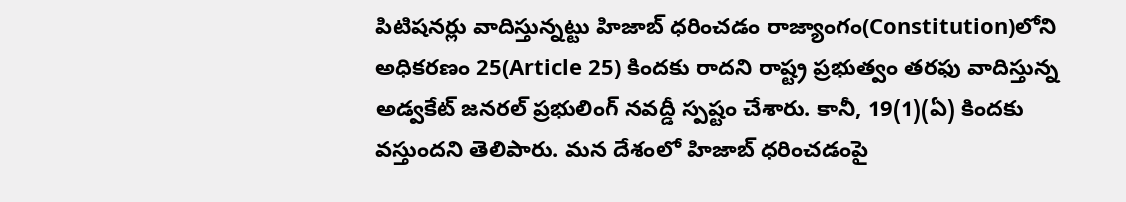పిటిషనర్లు వాదిస్తున్నట్టు హిజాబ్ ధరించడం రాజ్యాంగం(Constitution)లోని అధికరణం 25(Article 25) కిందకు రాదని రాష్ట్ర ప్రభుత్వం తరఫు వాదిస్తున్న అడ్వకేట్ జనరల్ ప్రభులింగ్ నవద్డీ స్పష్టం చేశారు. కానీ, 19(1)(ఏ) కిందకు వస్తుందని తెలిపారు. మన దేశంలో హిజాబ్ ధరించడంపై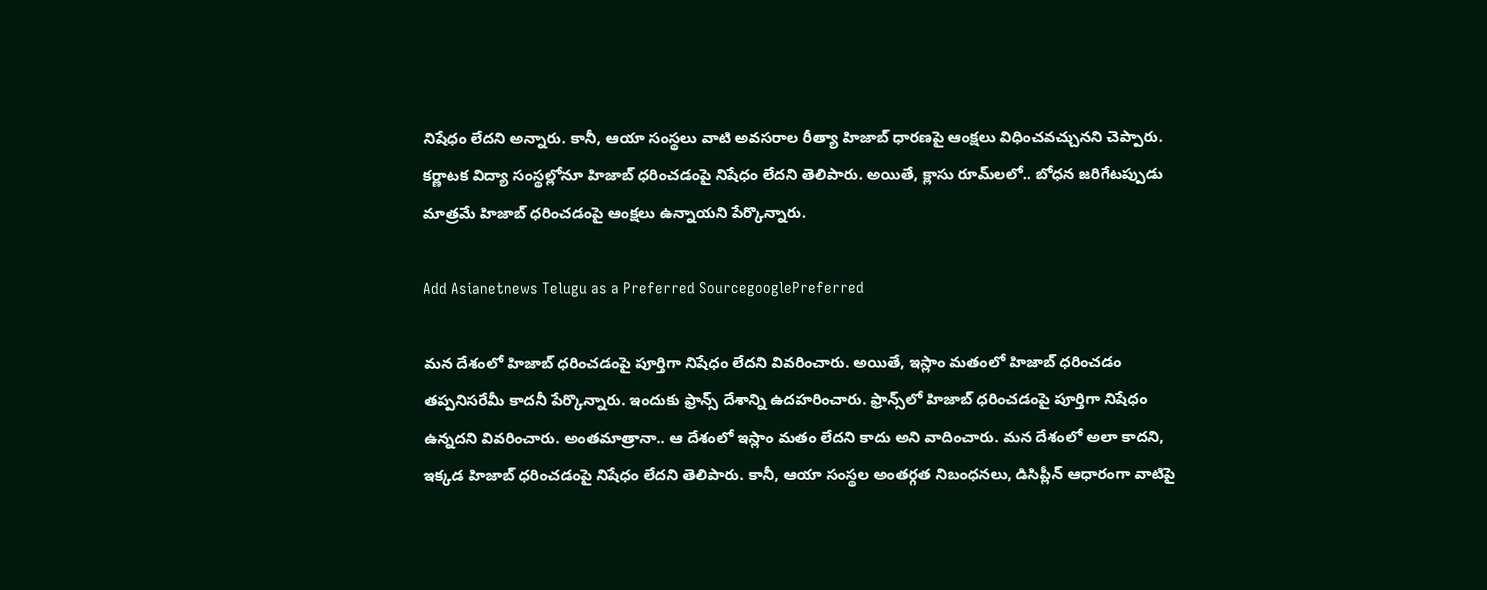నిషేధం లేదని అన్నారు. కానీ, ఆయా సంస్థలు వాటి అవసరాల రీత్యా హిజాబ్ ధారణపై ఆంక్షలు విధించవచ్చునని చెప్పారు. కర్ణాటక విద్యా సంస్థల్లోనూ హిజాబ్ ధరించడంపై నిషేధం లేదని తెలిపారు. అయితే, క్లాసు రూమ్‌లలో.. బోధన జరిగేటప్పుడు మాత్రమే హిజాబ్ ధరించడంపై ఆంక్షలు ఉన్నాయని పేర్కొన్నారు.

Add Asianetnews Telugu as a Preferred SourcegooglePreferred

మన దేశంలో హిజాబ్ ధరించడంపై పూర్తిగా నిషేధం లేదని వివరించారు. అయితే, ఇస్లాం మతంలో హిజాబ్ ధరించడం తప్పనిసరేమీ కాదనీ పేర్కొన్నారు. ఇందుకు ఫ్రాన్స్ దేశాన్ని ఉదహరించారు. ఫ్రాన్స్‌లో హిజాబ్ ధరించడంపై పూర్తిగా నిషేధం ఉన్నదని వివరించారు. అంతమాత్రానా.. ఆ దేశంలో ఇస్లాం మతం లేదని కాదు అని వాదించారు. మన దేశంలో అలా కాదని, ఇక్కడ హిజాబ్ ధరించడంపై నిషేధం లేదని తెలిపారు. కానీ, ఆయా సంస్థల అంతర్గత నిబంధనలు, డిసిప్లీన్ ఆధారంగా వాటిపై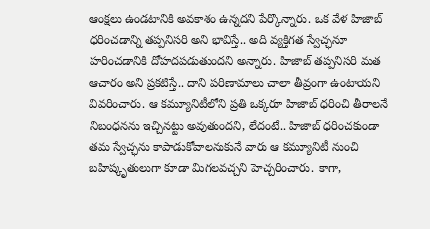ఆంక్షలు ఉండటానికి అవకాశం ఉన్నదని పేర్కొన్నారు. ఒక వేళ హిజాబ్ ధరించడాన్ని తప్పనిసరి అని భావిస్తే.. అది వ్యక్తిగత స్వేచ్ఛనూ హరించడానికి దోహదపడుతుందని అన్నారు. హిజాబ్ తప్పనిసరి మత ఆచారం అని ప్రకటిస్తే.. దాని పరిణామాలు చాలా తీవ్రంగా ఉంటాయని వివరించారు. ఆ కమ్యూనిటీలోని ప్రతి ఒక్కరూ హిజాబ్ ధరించి తీరాలనే నిబంధనను ఇచ్చినట్టు అవుతుందని, లేదంటే.. హిజాబ్ ధరించకుండా తమ స్వేచ్ఛను కాపాడుకోవాలనుకునే వారు ఆ కమ్యూనిటీ నుంచి బహిష్కృతులుగా కూడా మిగలవచ్చని హెచ్చరించారు. కాగా,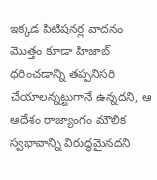ఇక్కడ పిటిషనర్ల వాదనం మొత్తం కూడా హిజాబ్ ధరించడాన్ని తప్పనిసరి చేయాలన్నట్టుగానే ఉన్నదని, ఆ ఆదేశం రాజ్యాంగం మౌలిక స్వభావాన్ని విరుద్ధమైనదని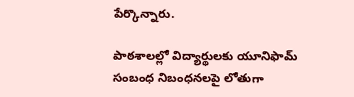పేర్కొన్నారు.

పాఠశాలల్లో విద్యార్థులకు యూనిఫామ్‌ సంబంధ నిబంధనలపై లోతుగా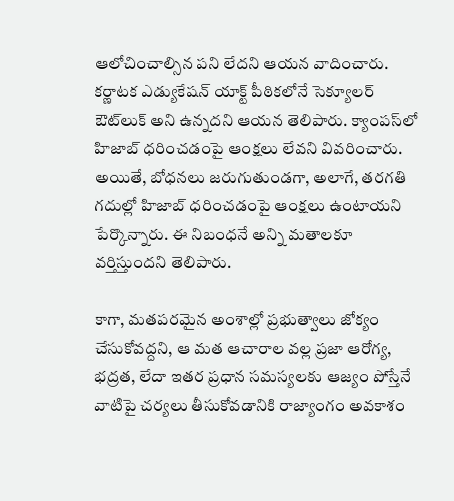ఆలోచించాల్సిన పని లేదని ఆయన వాదించారు. కర్ణాటక ఎడ్యుకేషన్ యాక్ట్ పీఠికలోనే సెక్యూలర్ ఔట్‌లుక్ అని ఉన్నదని ఆయన తెలిపారు. క్యాంపస్‌లో హిజాబ్ ధరించడంపై ఆంక్షలు లేవని వివరించారు. అయితే, బోధనలు జరుగుతుండగా, అలాగే, తరగతి గదుల్లో హిజాబ్ ధరించడంపై ఆంక్షలు ఉంటాయని పేర్కొన్నారు. ఈ నిబంధనే అన్ని మతాలకూ వర్తిస్తుందని తెలిపారు.

కాగా, మతపరమైన అంశాల్లో ప్రభుత్వాలు జోక్యం చేసుకోవద్దని, ఆ మత ఆచారాల వల్ల ప్రజా ఆరోగ్య, భద్రత, లేదా ఇతర ప్రధాన సమస్యలకు ఆజ్యం పోస్తేనే వాటిపై చర్యలు తీసుకోవడానికి రాజ్యాంగం అవకాశం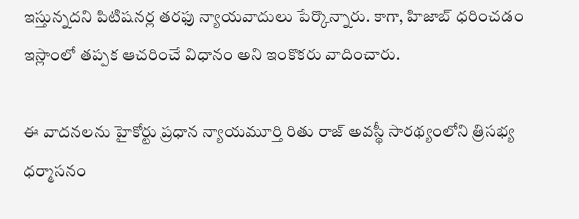ఇస్తున్నదని పిటిషనర్ల తరఫు న్యాయవాదులు పేర్కొన్నారు. కాగా, హిజాబ్ ధరించడం ఇస్లాంలో తప్పక ఆచరించే విధానం అని ఇంకొకరు వాదించారు.

ఈ వాదనలను హైకోర్టు ప్రధాన న్యాయమూర్తి రితు రాజ్ అవస్థీ సారథ్యంలోని త్రిసభ్య ధర్మాసనం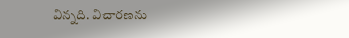విన్నది. విచారణను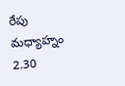రేపు మధ్యాహ్నం 2.30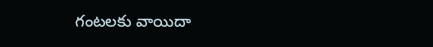గంటలకు వాయిదా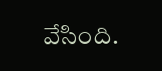వేసింది.